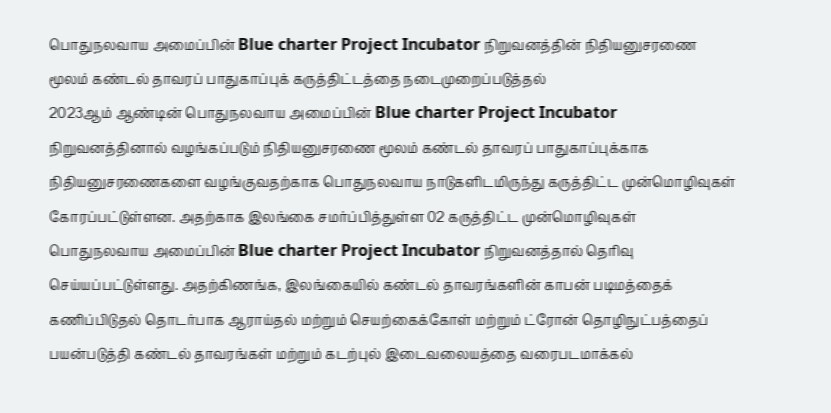பொதுநலவாய அமைப்பின் Blue charter Project Incubator நிறுவனத்தின் நிதியனுசரணை மூலம் கண்டல் தாவரப் பாதுகாப்புக் கருத்திட்டத்தை நடைமுறைப்படுத்தல்
2023ஆம் ஆண்டின் பொதுநலவாய அமைப்பின் Blue charter Project Incubator நிறுவனத்தினால் வழங்கப்படும் நிதியனுசரணை மூலம் கண்டல் தாவரப் பாதுகாப்புக்காக நிதியனுசரணைகளை வழங்குவதற்காக பொதுநலவாய நாடுகளிடமிருந்து கருத்திட்ட முன்மொழிவுகள் கோரப்பட்டுள்ளன. அதற்காக இலங்கை சமர்ப்பித்துள்ள 02 கருத்திட்ட முன்மொழிவுகள் பொதுநலவாய அமைப்பின் Blue charter Project Incubator நிறுவனத்தால் தெரிவு செய்யப்பட்டுள்ளது. அதற்கிணங்க, இலங்கையில் கண்டல் தாவரங்களின் காபன் படிமத்தைக் கணிப்பிடுதல் தொடர்பாக ஆராய்தல் மற்றும் செயற்கைக்கோள் மற்றும் ட்ரோன் தொழிநுட்பத்தைப் பயன்படுத்தி கண்டல் தாவரங்கள் மற்றும் கடற்புல் இடைவலையத்தை வரைபடமாக்கல்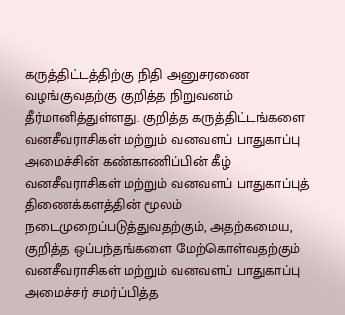கருத்திட்டத்திற்கு நிதி அனுசரணை வழங்குவதற்கு குறித்த நிறுவனம் தீர்மானித்துள்ளது. குறித்த கருத்திட்டங்களை வனசீவராசிகள் மற்றும் வனவளப் பாதுகாப்பு அமைச்சின் கண்காணிப்பின் கீழ் வனசீவராசிகள் மற்றும் வனவளப் பாதுகாப்புத் திணைக்களத்தின் மூலம் நடைமுறைப்படுத்துவதற்கும், அதற்கமைய, குறித்த ஒப்பந்தங்களை மேற்கொள்வதற்கும் வனசீவராசிகள் மற்றும் வனவளப் பாதுகாப்பு அமைச்சர் சமர்ப்பித்த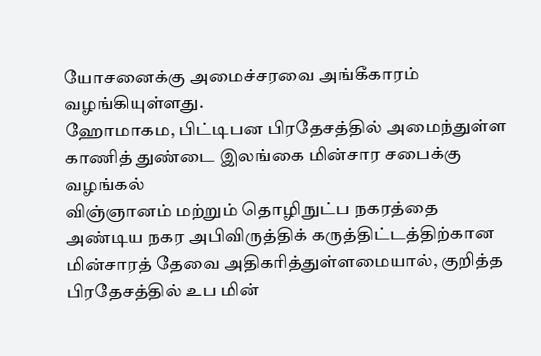யோசனைக்கு அமைச்சரவை அங்கீகாரம் வழங்கியுள்ளது.
ஹோமாகம, பிட்டிபன பிரதேசத்தில் அமைந்துள்ள காணித் துண்டை இலங்கை மின்சார சபைக்கு வழங்கல்
விஞ்ஞானம் மற்றும் தொழிநுட்ப நகரத்தை அண்டிய நகர அபிவிருத்திக் கருத்திட்டத்திற்கான மின்சாரத் தேவை அதிகரித்துள்ளமையால், குறித்த பிரதேசத்தில் உப மின்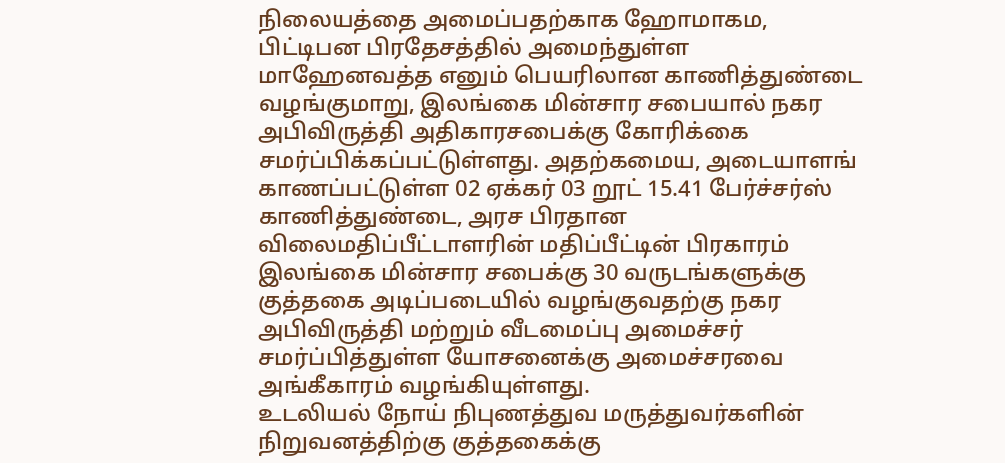நிலையத்தை அமைப்பதற்காக ஹோமாகம, பிட்டிபன பிரதேசத்தில் அமைந்துள்ள மாஹேனவத்த எனும் பெயரிலான காணித்துண்டை வழங்குமாறு, இலங்கை மின்சார சபையால் நகர அபிவிருத்தி அதிகாரசபைக்கு கோரிக்கை சமர்ப்பிக்கப்பட்டுள்ளது. அதற்கமைய, அடையாளங் காணப்பட்டுள்ள 02 ஏக்கர் 03 றூட் 15.41 பேர்ச்சர்ஸ் காணித்துண்டை, அரச பிரதான விலைமதிப்பீட்டாளரின் மதிப்பீட்டின் பிரகாரம் இலங்கை மின்சார சபைக்கு 30 வருடங்களுக்கு குத்தகை அடிப்படையில் வழங்குவதற்கு நகர அபிவிருத்தி மற்றும் வீடமைப்பு அமைச்சர் சமர்ப்பித்துள்ள யோசனைக்கு அமைச்சரவை அங்கீகாரம் வழங்கியுள்ளது.
உடலியல் நோய் நிபுணத்துவ மருத்துவர்களின் நிறுவனத்திற்கு குத்தகைக்கு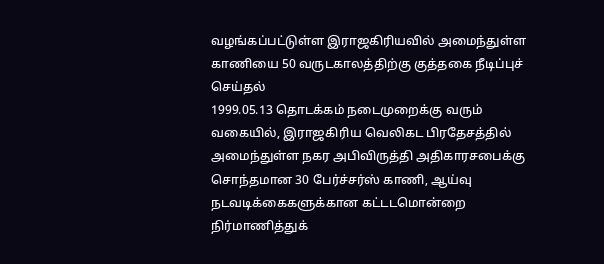வழங்கப்பட்டுள்ள இராஜகிரியவில் அமைந்துள்ள காணியை 50 வருடகாலத்திற்கு குத்தகை நீடிப்புச் செய்தல்
1999.05.13 தொடக்கம் நடைமுறைக்கு வரும் வகையில், இராஜகிரிய வெலிகட பிரதேசத்தில் அமைந்துள்ள நகர அபிவிருத்தி அதிகாரசபைக்கு சொந்தமான 30 பேர்ச்சர்ஸ் காணி, ஆய்வு நடவடிக்கைகளுக்கான கட்டடமொன்றை நிர்மாணித்துக்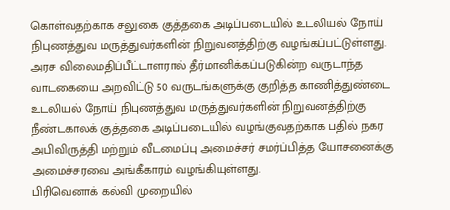கொள்வதற்காக சலுகை குத்தகை அடிப்படையில் உடலியல் நோய் நிபுணத்துவ மருத்துவர்களின் நிறுவனத்திற்கு வழங்கப்பட்டுள்ளது. அரச விலைமதிப்பீட்டாளரால் தீர்மானிக்கப்படுகின்ற வருடாந்த வாடகையை அறவிட்டு 50 வருடங்களுக்கு குறித்த காணித்துண்டை உடலியல் நோய் நிபுணத்துவ மருத்துவர்களின் நிறுவனத்திற்கு நீண்டகாலக் குத்தகை அடிப்படையில் வழங்குவதற்காக பதில் நகர அபிவிருத்தி மற்றும் வீடமைப்பு அமைச்சர் சமர்ப்பித்த யோசனைக்கு அமைச்சரவை அங்கீகாரம் வழங்கியுள்ளது.
பிரிவெனாக் கல்வி முறையில்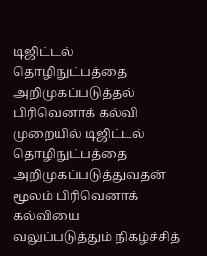டிஜிட்டல் தொழிநுட்பத்தை அறிமுகப்படுத்தல்
பிரிவெனாக் கல்வி முறையில் டிஜிட்டல் தொழிநுட்பத்தை அறிமுகப்படுத்துவதன் மூலம் பிரிவெனாக் கல்வியை வலுப்படுத்தும் நிகழ்ச்சித்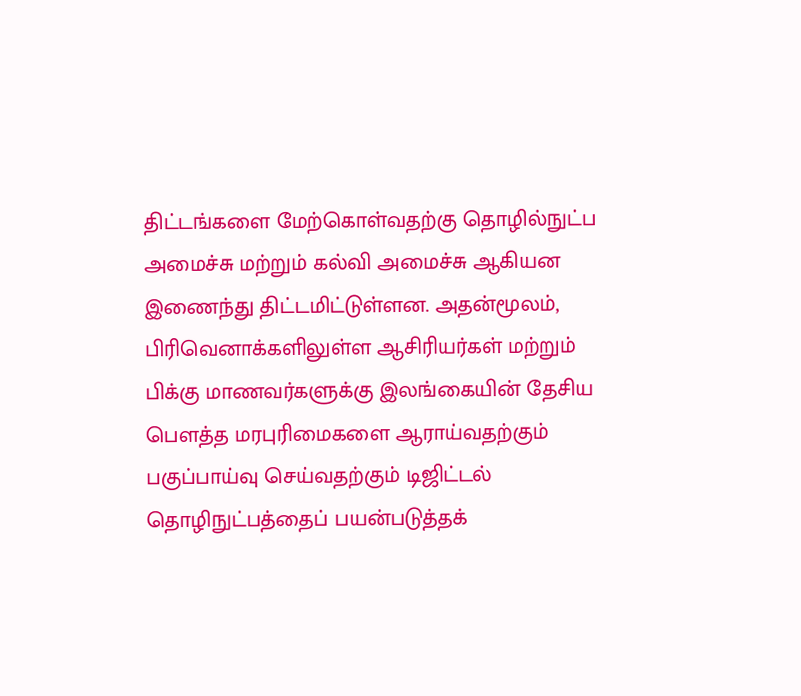திட்டங்களை மேற்கொள்வதற்கு தொழில்நுட்ப அமைச்சு மற்றும் கல்வி அமைச்சு ஆகியன இணைந்து திட்டமிட்டுள்ளன. அதன்மூலம், பிரிவெனாக்களிலுள்ள ஆசிரியர்கள் மற்றும் பிக்கு மாணவர்களுக்கு இலங்கையின் தேசிய பௌத்த மரபுரிமைகளை ஆராய்வதற்கும் பகுப்பாய்வு செய்வதற்கும் டிஜிட்டல் தொழிநுட்பத்தைப் பயன்படுத்தக்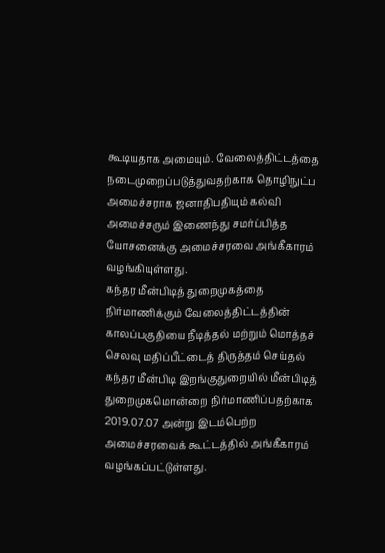கூடியதாக அமையும். வேலைத்திட்டத்தை நடைமுறைப்படுத்துவதற்காக தொழிநுட்ப அமைச்சராக ஜனாதிபதியும் கல்வி அமைச்சரும் இணைந்து சமர்ப்பித்த யோசனைக்கு அமைச்சரவை அங்கீகாரம் வழங்கியுள்ளது.
கந்தர மீன்பிடித் துறைமுகத்தை நிர்மாணிக்கும் வேலைத்திட்டத்தின் காலப்பகுதியை நீடித்தல் மற்றும் மொத்தச் செலவு மதிப்பீட்டைத் திருத்தம் செய்தல்
கந்தர மீன்பிடி இறங்குதுறையில் மீன்பிடித் துறைமுகமொன்றை நிர்மாணிப்பதற்காக 2019.07.07 அன்று இடம்பெற்ற அமைச்சரவைக் கூட்டத்தில் அங்கீகாரம் வழங்கப்பட்டுள்ளது.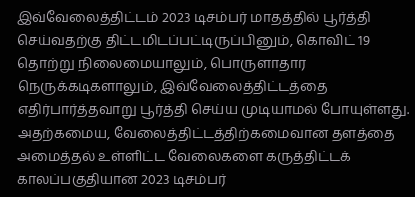இவ்வேலைத்திட்டம் 2023 டிசம்பர் மாதத்தில் பூர்த்தி செய்வதற்கு திட்டமிடப்பட்டிருப்பினும், கொவிட் 19 தொற்று நிலைமையாலும், பொருளாதார நெருக்கடிகளாலும், இவ்வேலைத்திட்டத்தை எதிர்பார்த்தவாறு பூர்த்தி செய்ய முடியாமல் போயுள்ளது. அதற்கமைய, வேலைத்திட்டத்திற்கமைவான தளத்தை அமைத்தல் உள்ளிட்ட வேலைகளை கருத்திட்டக் காலப்பகுதியான 2023 டிசம்பர்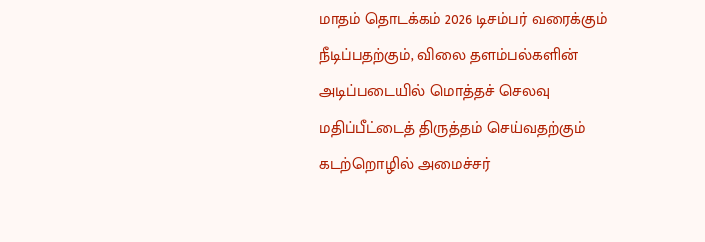மாதம் தொடக்கம் 2026 டிசம்பர் வரைக்கும் நீடிப்பதற்கும், விலை தளம்பல்களின் அடிப்படையில் மொத்தச் செலவு மதிப்பீட்டைத் திருத்தம் செய்வதற்கும் கடற்றொழில் அமைச்சர்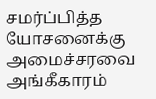சமர்ப்பித்த யோசனைக்கு அமைச்சரவை அங்கீகாரம்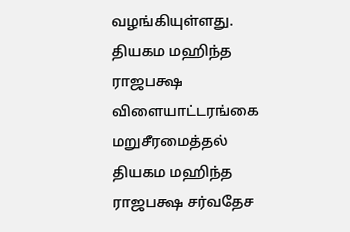வழங்கியுள்ளது.
தியகம மஹிந்த ராஜபக்ஷ விளையாட்டரங்கை மறுசீரமைத்தல்
தியகம மஹிந்த ராஜபக்ஷ சர்வதேச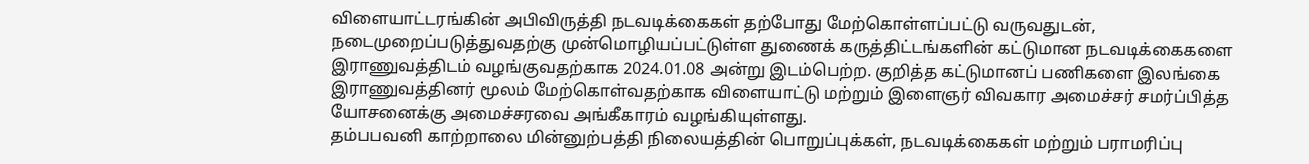விளையாட்டரங்கின் அபிவிருத்தி நடவடிக்கைகள் தற்போது மேற்கொள்ளப்பட்டு வருவதுடன், நடைமுறைப்படுத்துவதற்கு முன்மொழியப்பட்டுள்ள துணைக் கருத்திட்டங்களின் கட்டுமான நடவடிக்கைகளை இராணுவத்திடம் வழங்குவதற்காக 2024.01.08 அன்று இடம்பெற்ற. குறித்த கட்டுமானப் பணிகளை இலங்கை இராணுவத்தினர் மூலம் மேற்கொள்வதற்காக விளையாட்டு மற்றும் இளைஞர் விவகார அமைச்சர் சமர்ப்பித்த யோசனைக்கு அமைச்சரவை அங்கீகாரம் வழங்கியுள்ளது.
தம்பபவனி காற்றாலை மின்னுற்பத்தி நிலையத்தின் பொறுப்புக்கள், நடவடிக்கைகள் மற்றும் பராமரிப்பு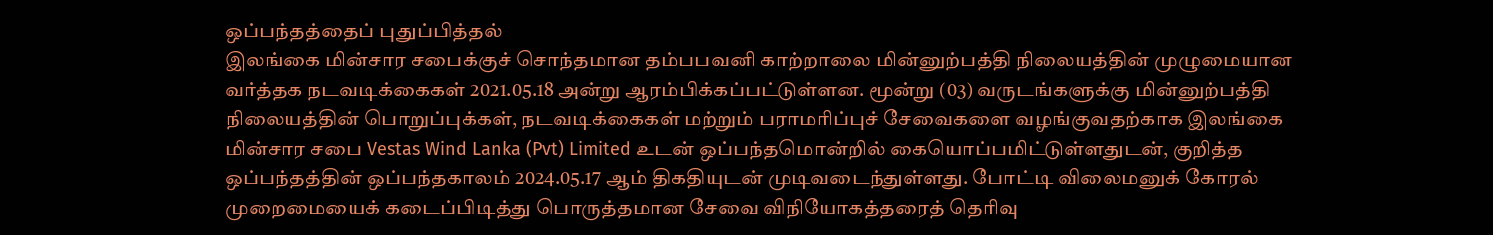ஒப்பந்தத்தைப் புதுப்பித்தல்
இலங்கை மின்சார சபைக்குச் சொந்தமான தம்பபவனி காற்றாலை மின்னுற்பத்தி நிலையத்தின் முழுமையான வர்த்தக நடவடிக்கைகள் 2021.05.18 அன்று ஆரம்பிக்கப்பட்டுள்ளன. மூன்று (03) வருடங்களுக்கு மின்னுற்பத்தி நிலையத்தின் பொறுப்புக்கள், நடவடிக்கைகள் மற்றும் பராமரிப்புச் சேவைகளை வழங்குவதற்காக இலங்கை மின்சார சபை Vestas Wind Lanka (Pvt) Limited உடன் ஒப்பந்தமொன்றில் கையொப்பமிட்டுள்ளதுடன், குறித்த ஒப்பந்தத்தின் ஒப்பந்தகாலம் 2024.05.17 ஆம் திகதியுடன் முடிவடைந்துள்ளது. போட்டி விலைமனுக் கோரல் முறைமையைக் கடைப்பிடித்து பொருத்தமான சேவை விநியோகத்தரைத் தெரிவு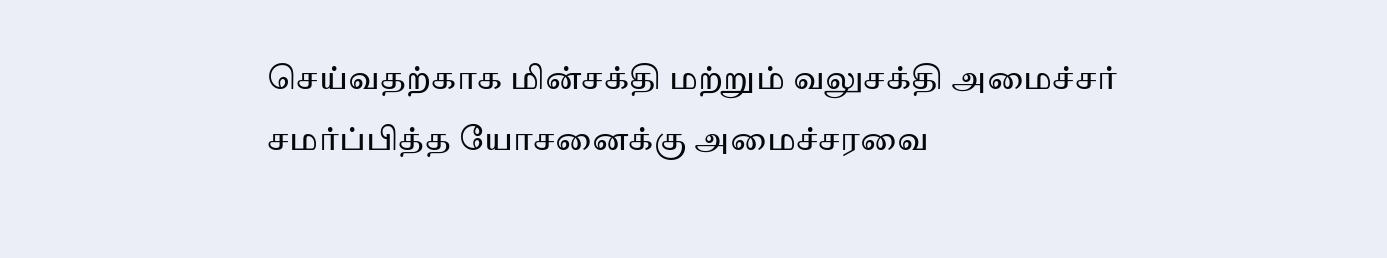செய்வதற்காக மின்சக்தி மற்றும் வலுசக்தி அமைச்சர் சமர்ப்பித்த யோசனைக்கு அமைச்சரவை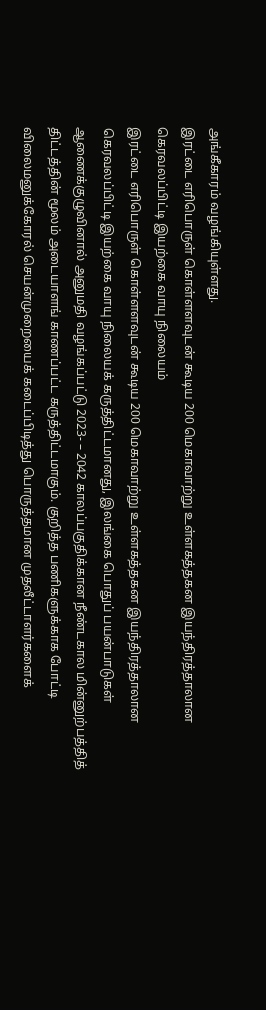அங்கீகாரம் வழங்கியுள்ளது.
இரட்டை எரிபொருள் கொள்ளளவுடன் கூடிய 200 மெகாவாற்று உள்ளகத்தகன இயந்திரத்தாலான கெரவலப்பிட்டி இயற்கை வாயு நிலையம்
இரட்டை எரிபொருள் கொள்ளளவுடன் கூடிய 200 மெகாவாற்று உள்ளகத்தகன இயந்திரத்தாலான கெரவலப்பிட்டி இயற்கை வாயு நிலையக் கருத்திட்டமானது, இலங்கை பொதுப் பயன்பாடுகள் ஆணைக்குழுவினால் அனுமதி வழங்கப்பட்டு 2023- – 2042 காலப்பகுதிக்கான நீண்டகால மின்னுற்பத்தித் திட்டத்தின் மூலம் அடையாளங் காணப்பட்ட கருத்திட்டமாகும். குறித்த பணிகளுக்காக போட்டி விலைமனுக்கோரல் செயன்முறையைக் கடைப்பிடித்து பொருத்தமான முதலீட்டாளர்களைக்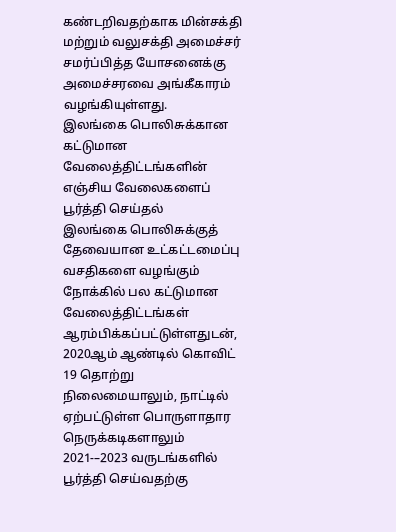கண்டறிவதற்காக மின்சக்தி மற்றும் வலுசக்தி அமைச்சர் சமர்ப்பித்த யோசனைக்கு அமைச்சரவை அங்கீகாரம் வழங்கியுள்ளது.
இலங்கை பொலிசுக்கான கட்டுமான வேலைத்திட்டங்களின் எஞ்சிய வேலைகளைப் பூர்த்தி செய்தல்
இலங்கை பொலிசுக்குத் தேவையான உட்கட்டமைப்பு வசதிகளை வழங்கும் நோக்கில் பல கட்டுமான வேலைத்திட்டங்கள் ஆரம்பிக்கப்பட்டுள்ளதுடன், 2020ஆம் ஆண்டில் கொவிட் 19 தொற்று நிலைமையாலும், நாட்டில் ஏற்பட்டுள்ள பொருளாதார நெருக்கடிகளாலும் 2021-–2023 வருடங்களில் பூர்த்தி செய்வதற்கு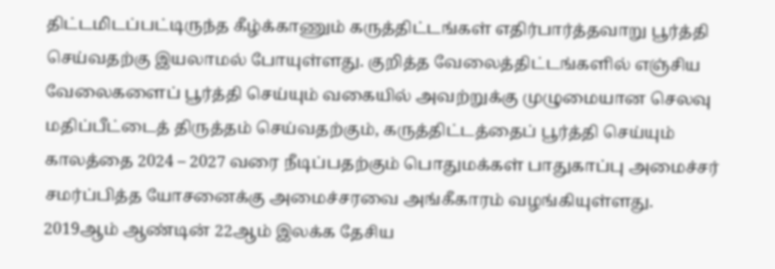திட்டமிடப்பட்டிருந்த கீழ்க்காணும் கருத்திட்டங்கள் எதிர்பார்த்தவாறு பூர்த்தி செய்வதற்கு இயலாமல் போயுள்ளது. குறித்த வேலைத்திட்டங்களில் எஞ்சிய வேலைகளைப் பூர்த்தி செய்யும் வகையில் அவற்றுக்கு முழுமையான செலவு மதிப்பீட்டைத் திருத்தம் செய்வதற்கும், கருத்திட்டத்தைப் பூர்த்தி செய்யும் காலத்தை 2024 – 2027 வரை நீடிப்பதற்கும் பொதுமக்கள் பாதுகாப்பு அமைச்சர் சமர்ப்பித்த யோசனைக்கு அமைச்சரவை அங்கீகாரம் வழங்கியுள்ளது.
2019ஆம் ஆண்டின் 22ஆம் இலக்க தேசிய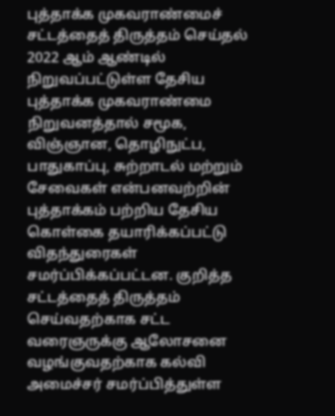புத்தாக்க முகவராண்மைச் சட்டத்தைத் திருத்தம் செய்தல்
2022 ஆம் ஆண்டில் நிறுவப்பட்டுள்ள தேசிய புத்தாக்க முகவராண்மை நிறுவனத்தால் சமூக, விஞ்ஞான, தொழிநுட்ப, பாதுகாப்பு, சுற்றாடல் மற்றும் சேவைகள் என்பனவற்றின் புத்தாக்கம் பற்றிய தேசிய கொள்கை தயாரிக்கப்பட்டு விதந்துரைகள் சமர்ப்பிக்கப்பட்டன. குறித்த சட்டத்தைத் திருத்தம் செய்வதற்காக சட்ட வரைஞருக்கு ஆலோசனை வழங்குவதற்காக கல்வி அமைச்சர் சமர்ப்பித்துள்ள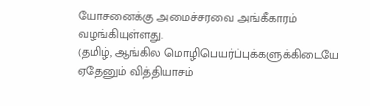யோசனைக்கு அமைச்சரவை அங்கீகாரம் வழங்கியுள்ளது.
(தமிழ், ஆங்கில மொழிபெயர்ப்புக்களுக்கிடையே ஏதேனும் வித்தியாசம்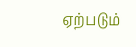ஏற்படும்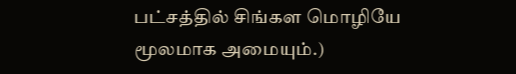பட்சத்தில் சிங்கள மொழியே மூலமாக அமையும்.)